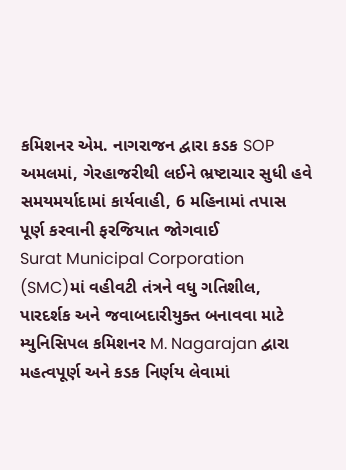કમિશનર એમ. નાગરાજન દ્વારા કડક SOP અમલમાં, ગેરહાજરીથી લઈને ભ્રષ્ટાચાર સુધી હવે સમયમર્યાદામાં કાર્યવાહી, 6 મહિનામાં તપાસ પૂર્ણ કરવાની ફરજિયાત જોગવાઈ
Surat Municipal Corporation (SMC)માં વહીવટી તંત્રને વધુ ગતિશીલ, પારદર્શક અને જવાબદારીયુક્ત બનાવવા માટે મ્યુનિસિપલ કમિશનર M. Nagarajan દ્વારા મહત્વપૂર્ણ અને કડક નિર્ણય લેવામાં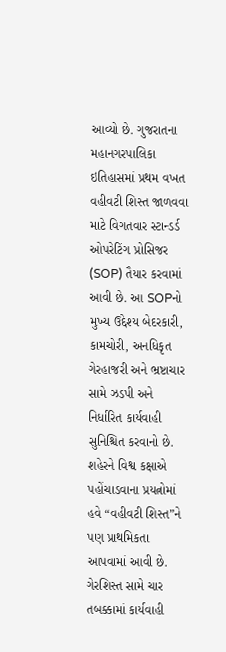આવ્યો છે. ગુજરાતના મહાનગરપાલિકા ઇતિહાસમાં પ્રથમ વખત વહીવટી શિસ્ત જાળવવા માટે વિગતવાર સ્ટાન્ડર્ડ ઓપરેટિંગ પ્રોસિજર (SOP) તૈયાર કરવામાં આવી છે. આ SOPનો મુખ્ય ઉદ્દેશ્ય બેદરકારી, કામચોરી, અનધિકૃત ગેરહાજરી અને ભ્રષ્ટાચાર સામે ઝડપી અને નિર્ધારિત કાર્યવાહી સુનિશ્ચિત કરવાનો છે. શહેરને વિશ્વ કક્ષાએ પહોંચાડવાના પ્રયત્નોમાં હવે “વહીવટી શિસ્ત”ને પણ પ્રાથમિકતા આપવામાં આવી છે.
ગેરશિસ્ત સામે ચાર તબક્કામાં કાર્યવાહી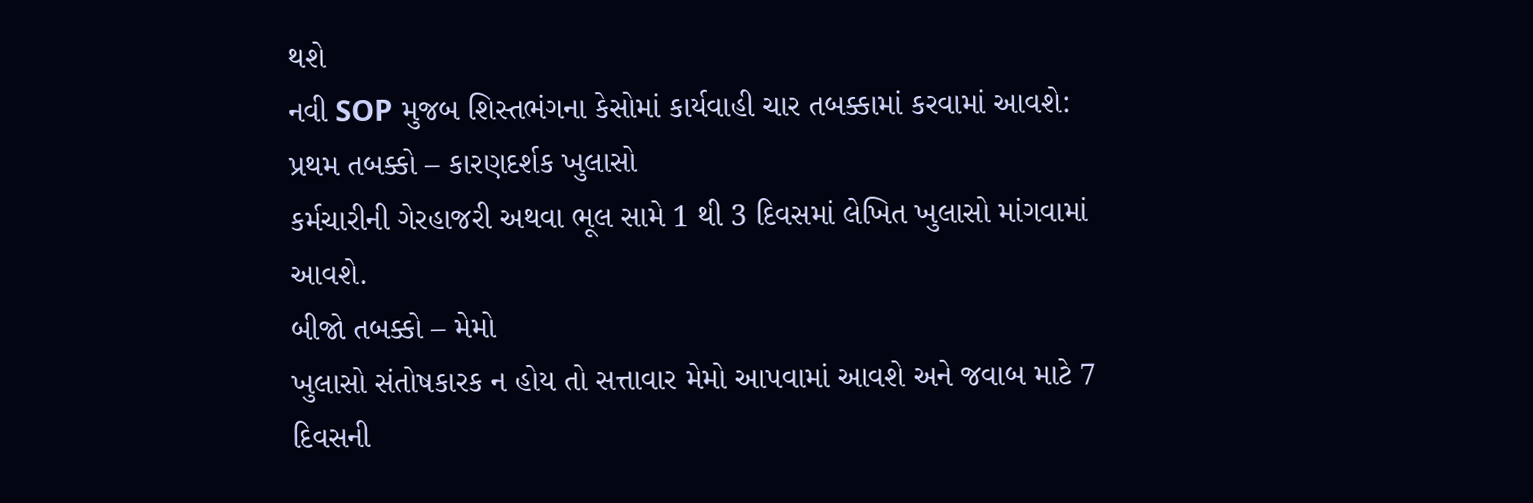થશે
નવી SOP મુજબ શિસ્તભંગના કેસોમાં કાર્યવાહી ચાર તબક્કામાં કરવામાં આવશે:
પ્રથમ તબક્કો – કારણદર્શક ખુલાસો
કર્મચારીની ગેરહાજરી અથવા ભૂલ સામે 1 થી 3 દિવસમાં લેખિત ખુલાસો માંગવામાં આવશે.
બીજો તબક્કો – મેમો
ખુલાસો સંતોષકારક ન હોય તો સત્તાવાર મેમો આપવામાં આવશે અને જવાબ માટે 7 દિવસની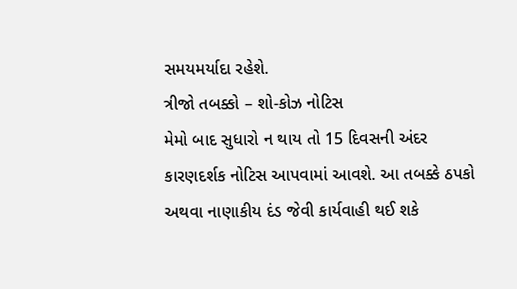સમયમર્યાદા રહેશે.
ત્રીજો તબક્કો – શો-કોઝ નોટિસ
મેમો બાદ સુધારો ન થાય તો 15 દિવસની અંદર કારણદર્શક નોટિસ આપવામાં આવશે. આ તબક્કે ઠપકો અથવા નાણાકીય દંડ જેવી કાર્યવાહી થઈ શકે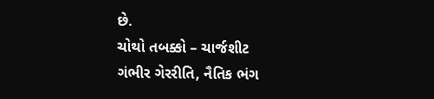છે.
ચોથો તબક્કો – ચાર્જશીટ
ગંભીર ગેરરીતિ, નૈતિક ભંગ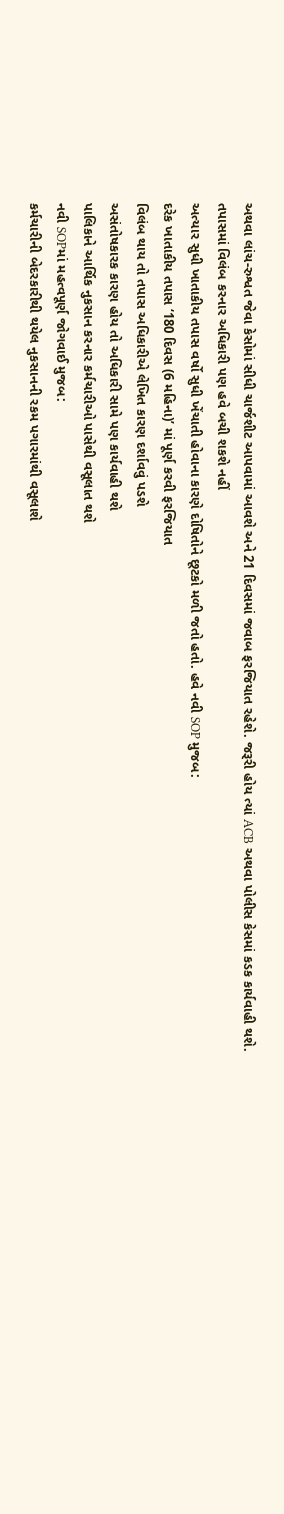અથવા લાંચ-રુશ્વત જેવા કેસોમાં સીધી ચાર્જશીટ આપવામાં આવશે અને 21 દિવસમાં જવાબ ફરજિયાત રહેશે. જરૂરી હોય ત્યાં ACB અથવા પોલીસ કેસમાં કડક કાર્યવાહી થશે.
તપાસમાં વિલંબ કરનાર અધિકારી પણ હવે બચી શકશે નહીં
અત્યાર સુધી ખાતાકીય તપાસ વર્ષો સુધી ખેંચાતી હોવાના કારણે દોષિતોને છૂટકો મળી જતો હતો. હવે નવી SOP મુજબ:
દરેક ખાતાકીય તપાસ ‘180 દિવસ (6 મહિના)’ માં પૂર્ણ કરવી ફરજિયાત
વિલંબ થાય તો તપાસ અધિકારીએ લેખિત કારણ દર્શાવવું પડશે
અસંતોષકારક કારણ હોય તો અધિકારી સામે પણ કાર્યવાહી થશે
પાલિકાને આર્થિક નુકસાન કરનાર કર્મચારીઓ પાસેથી વસૂલાત થશે
નવી SOPમાં મહત્વપૂર્ણ જોગવાઈ મુજબ:
કર્મચારીની બેદરકારીથી થયેલ નુકસાનની રકમ પગારમાંથી વસૂલાશે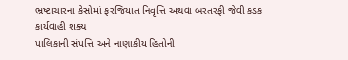ભ્રષ્ટાચારના કેસોમાં ફરજિયાત નિવૃત્તિ અથવા બરતરફી જેવી કડક કાર્યવાહી શક્ય
પાલિકાની સંપત્તિ અને નાણાકીય હિતોની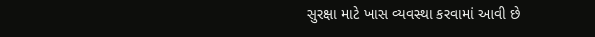સુરક્ષા માટે ખાસ વ્યવસ્થા કરવામાં આવી છે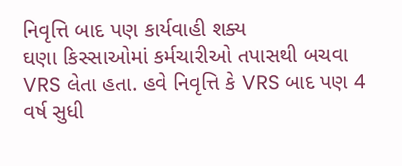નિવૃત્તિ બાદ પણ કાર્યવાહી શક્ય
ઘણા કિસ્સાઓમાં કર્મચારીઓ તપાસથી બચવા VRS લેતા હતા. હવે નિવૃત્તિ કે VRS બાદ પણ 4 વર્ષ સુધી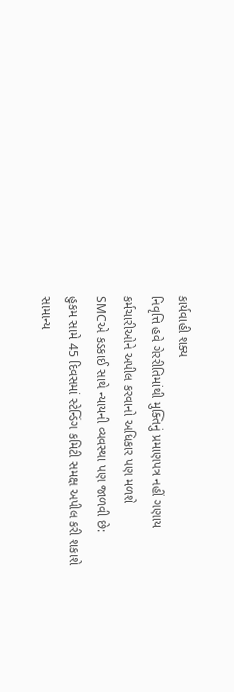કાર્યવાહી શક્ય
નિવૃત્તિ હવે ગેરરીતિમાંથી મુક્તિનું પ્રમાણપત્ર નહીં ગણાય
કર્મચારીઓને અપીલ કરવાનો અધિકાર પણ મળશે
SMCએ કડકાઈ સાથે ન્યાયની વ્યવસ્થા પણ જાળવી છે:
હુકમ સામે 45 દિવસમાં સ્ટેન્ડિંગ કમિટી સમક્ષ અપીલ કરી શકાશે
સામાન્ય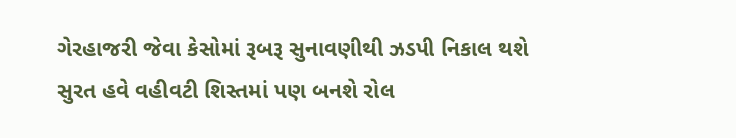ગેરહાજરી જેવા કેસોમાં રૂબરૂ સુનાવણીથી ઝડપી નિકાલ થશે
સુરત હવે વહીવટી શિસ્તમાં પણ બનશે રોલ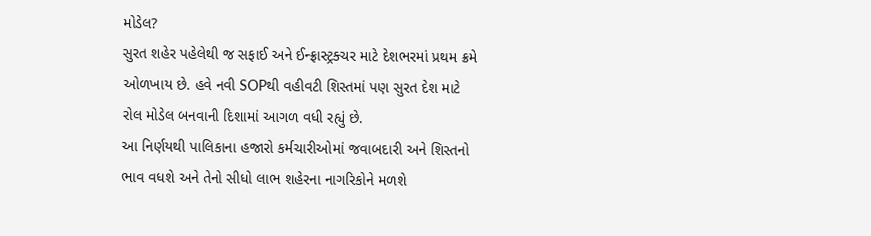મોડેલ?
સુરત શહેર પહેલેથી જ સફાઈ અને ઈન્ફ્રાસ્ટ્રક્ચર માટે દેશભરમાં પ્રથમ ક્રમે ઓળખાય છે. હવે નવી SOPથી વહીવટી શિસ્તમાં પણ સુરત દેશ માટે રોલ મોડેલ બનવાની દિશામાં આગળ વધી રહ્યું છે.
આ નિર્ણયથી પાલિકાના હજારો કર્મચારીઓમાં જવાબદારી અને શિસ્તનો ભાવ વધશે અને તેનો સીધો લાભ શહેરના નાગરિકોને મળશે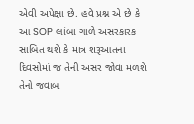એવી અપેક્ષા છે. હવે પ્રશ્ન એ છે કે આ SOP લાંબા ગાળે અસરકારક સાબિત થશે કે માત્ર શરૂઆતના દિવસોમાં જ તેની અસર જોવા મળશે તેનો જવાબ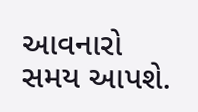આવનારો સમય આપશે.